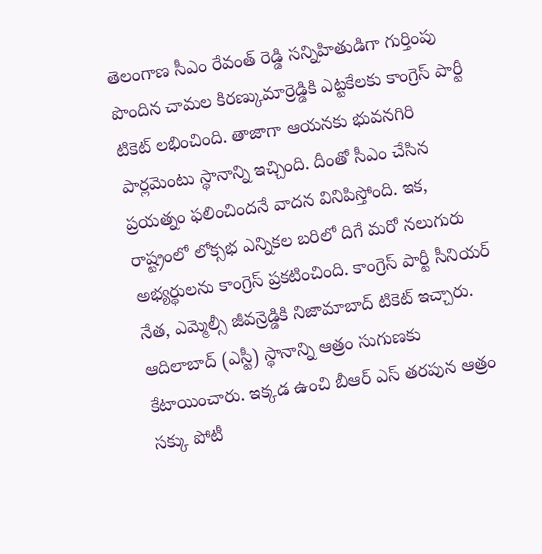తెలంగాణ సీఎం రేవంత్ రెడ్డి సన్నిహితుడిగా గుర్తింపు పొందిన చామల కిరణ్కుమార్రెడ్డికి ఎట్టకేలకు కాంగ్రెస్ పార్టీ టికెట్ లభించింది. తాజాగా ఆయనకు భువనగిరి పార్లమెంటు స్థానాన్ని ఇచ్చింది. దీంతో సీఎం చేసిన ప్రయత్నం ఫలించిందనే వాదన వినిపిస్తోంది. ఇక, రాష్ట్రంలో లోక్సభ ఎన్నికల బరిలో దిగే మరో నలుగురు అభ్యర్థులను కాంగ్రెస్ ప్రకటించింది. కాంగ్రెస్ పార్టీ సీనియర్ నేత, ఎమ్మెల్సీ జీవన్రెడ్డికి నిజామాబాద్ టికెట్ ఇచ్చారు.
ఆదిలాబాద్ (ఎస్టీ) స్థానాన్ని ఆత్రం సుగుణకు కేటాయించారు. ఇక్కడ ఉంచి బీఆర్ ఎస్ తరపున ఆత్రం సక్కు పోటీ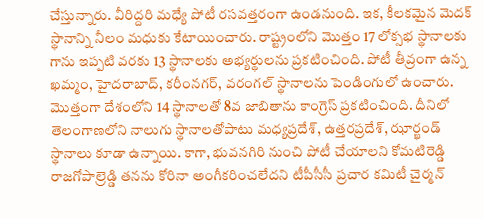చేస్తున్నారు. వీరిద్దరి మధ్యే పోటీ రసవత్తరంగా ఉండనుంది. ఇక, కీలకమైన మెదక్ స్థానాన్ని నీలం మధుకు కేటాయించారు. రాష్ట్రంలోని మొత్తం 17 లోక్సభ స్థానాలకు గాను ఇప్పటి వరకు 13 స్థానాలకు అభ్యర్థులను ప్రకటించింది. పోటీ తీవ్రంగా ఉన్న ఖమ్మం, హైదరాబాద్, కరీంనగర్, వరంగల్ స్థానాలను పెండింగులో ఉంచారు.
మొత్తంగా దేశంలోని 14 స్థానాలతో 8వ జాబితాను కాంగ్రెస్ ప్రకటించింది. దీనిలో తెలంగాణలోని నాలుగు స్థానాలతోపాటు మధ్యప్రదేశ్, ఉత్తరప్రదేశ్, ఝార్ఖండ్ స్థానాలు కూడా ఉన్నాయి. కాగా, భువనగిరి నుంచి పోటీ చేయాలని కోమటిరెడ్డి రాజగోపాల్రెడ్డి తనను కోరినా అంగీకరించలేదని టీపీసీసీ ప్రచార కమిటీ చైర్మన్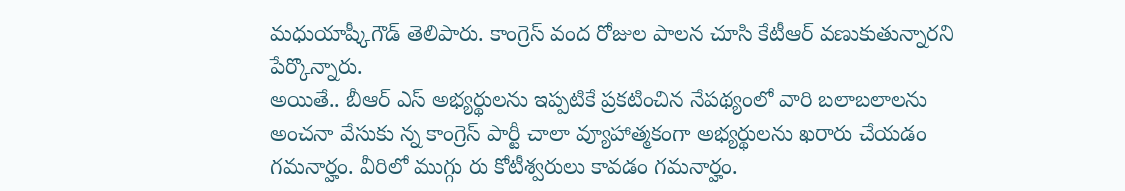మధుయాష్కీగౌడ్ తెలిపారు. కాంగ్రెస్ వంద రోజుల పాలన చూసి కేటీఆర్ వణుకుతున్నారని పేర్కొన్నారు.
అయితే.. బీఆర్ ఎస్ అభ్యర్థులను ఇప్పటికే ప్రకటించిన నేపథ్యంలో వారి బలాబలాలను అంచనా వేసుకు న్న కాంగ్రెస్ పార్టీ చాలా వ్యూహాత్మకంగా అభ్యర్థులను ఖరారు చేయడం గమనార్హం. వీరిలో ముగ్గు రు కోటీశ్వరులు కావడం గమనార్హం.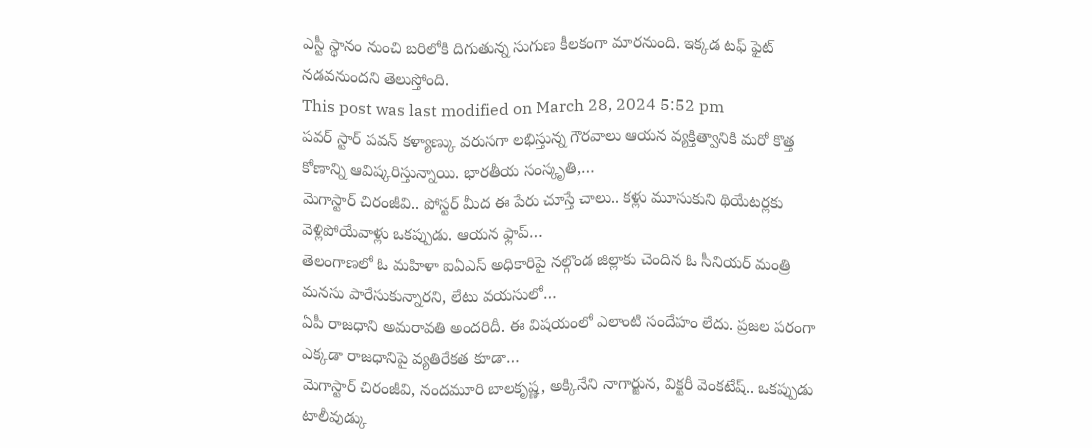ఎస్టీ స్థానం నుంచి బరిలోకి దిగుతున్న సుగుణ కీలకంగా మారనుంది. ఇక్కడ టఫ్ ఫైట్ నడవనుందని తెలుస్తోంది.
This post was last modified on March 28, 2024 5:52 pm
పవర్ స్టార్ పవన్ కళ్యాణ్కు వరుసగా లభిస్తున్న గౌరవాలు ఆయన వ్యక్తిత్వానికి మరో కొత్త కోణాన్ని ఆవిష్కరిస్తున్నాయి. భారతీయ సంస్కృతి,…
మెగాస్టార్ చిరంజీవి.. పోస్టర్ మీద ఈ పేరు చూస్తే చాలు.. కళ్లు మూసుకుని థియేటర్లకు వెళ్లిపోయేవాళ్లు ఒకప్పుడు. ఆయన ఫ్లాప్…
తెలంగాణలో ఓ మహిళా ఐఏఎస్ అధికారిపై నల్గొండ జిల్లాకు చెందిన ఓ సీనియర్ మంత్రి మనసు పారేసుకున్నారని, లేటు వయసులో…
ఏపీ రాజధాని అమరావతి అందరిదీ. ఈ విషయంలో ఎలాంటి సందేహం లేదు. ప్రజల పరంగా ఎక్కడా రాజధానిపై వ్యతిరేకత కూడా…
మెగాస్టార్ చిరంజీవి, నందమూరి బాలకృష్ణ, అక్కినేని నాగార్జున, విక్టరీ వెంకటేష్.. ఒకప్పుడు టాలీవుడ్కు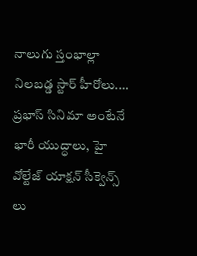నాలుగు స్తంభాల్లా నిలబడ్డ స్టార్ హీరోలు.…
ప్రభాస్ సినిమా అంటేనే భారీ యుద్ధాలు, హై వోల్టేజ్ యాక్షన్ సీక్వెన్స్ లు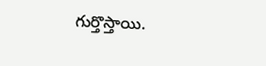గుర్తొస్తాయి.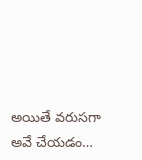అయితే వరుసగా అవే చేయడం…